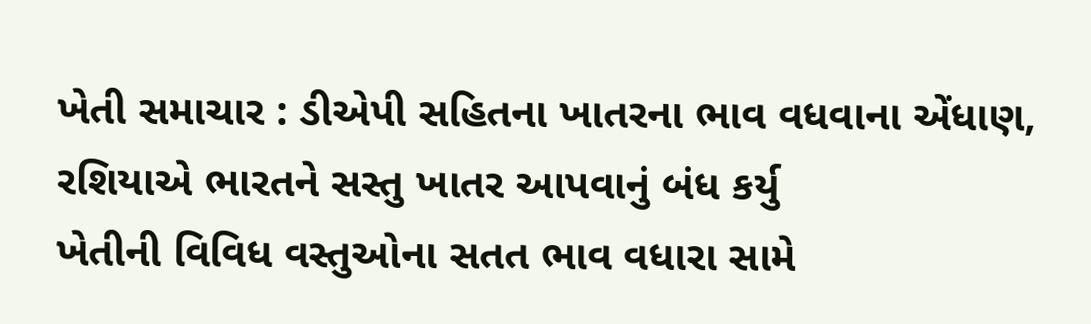ખેતી સમાચાર : ડીએપી સહિતના ખાતરના ભાવ વધવાના એંધાણ, રશિયાએ ભારતને સસ્તુ ખાતર આપવાનું બંધ કર્યુ
ખેતીની વિવિધ વસ્તુઓના સતત ભાવ વધારા સામે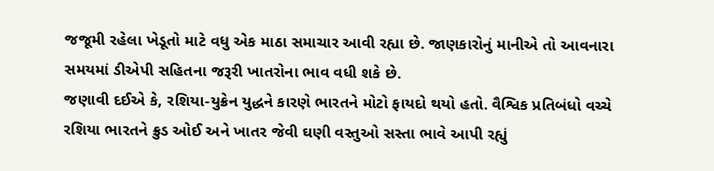જજૂમી રહેલા ખેડૂતો માટે વધુ એક માઠા સમાચાર આવી રહ્યા છે. જાણકારોનું માનીએ તો આવનારા સમયમાં ડીએપી સહિતના જરૂરી ખાતરોના ભાવ વધી શકે છે.
જણાવી દઈએ કે, રશિયા-યુક્રેન યુદ્ધને કારણે ભારતને મોટો ફાયદો થયો હતો. વૈશ્વિક પ્રતિબંધો વચ્ચે રશિયા ભારતને ક્રુડ ઓઈ અને ખાતર જેવી ઘણી વસ્તુઓ સસ્તા ભાવે આપી રહ્યું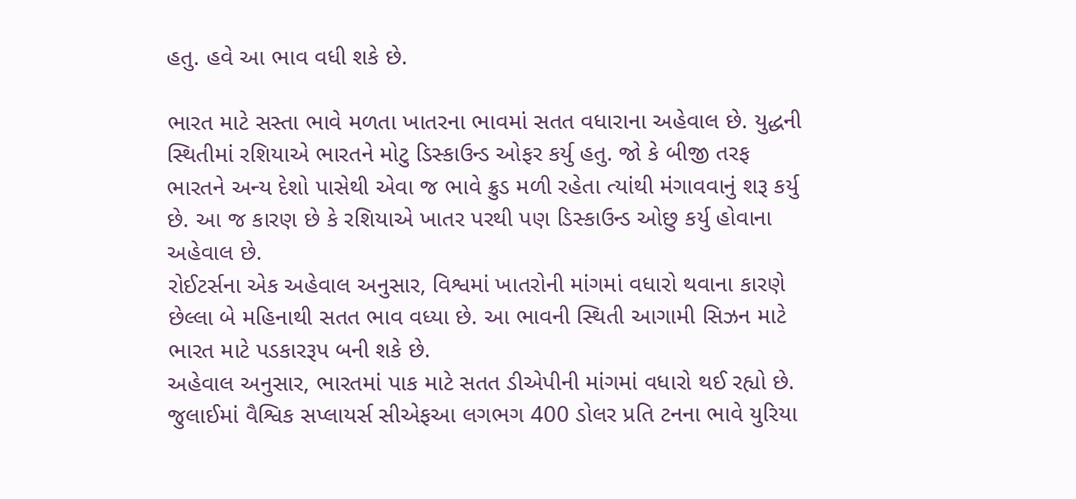હતુ. હવે આ ભાવ વધી શકે છે.

ભારત માટે સસ્તા ભાવે મળતા ખાતરના ભાવમાં સતત વધારાના અહેવાલ છે. યુદ્ધની સ્થિતીમાં રશિયાએ ભારતને મોટુ ડિસ્કાઉન્ડ ઓફર કર્યુ હતુ. જો કે બીજી તરફ ભારતને અન્ય દેશો પાસેથી એવા જ ભાવે ક્રુડ મળી રહેતા ત્યાંથી મંગાવવાનું શરૂ કર્યુ છે. આ જ કારણ છે કે રશિયાએ ખાતર પરથી પણ ડિસ્કાઉન્ડ ઓછુ કર્યુ હોવાના અહેવાલ છે.
રોઈટર્સના એક અહેવાલ અનુસાર, વિશ્વમાં ખાતરોની માંગમાં વધારો થવાના કારણે છેલ્લા બે મહિનાથી સતત ભાવ વધ્યા છે. આ ભાવની સ્થિતી આગામી સિઝન માટે ભારત માટે પડકારરૂપ બની શકે છે.
અહેવાલ અનુસાર, ભારતમાં પાક માટે સતત ડીએપીની માંગમાં વધારો થઈ રહ્યો છે. જુલાઈમાં વૈશ્વિક સપ્લાયર્સ સીએફઆ લગભગ 400 ડોલર પ્રતિ ટનના ભાવે યુરિયા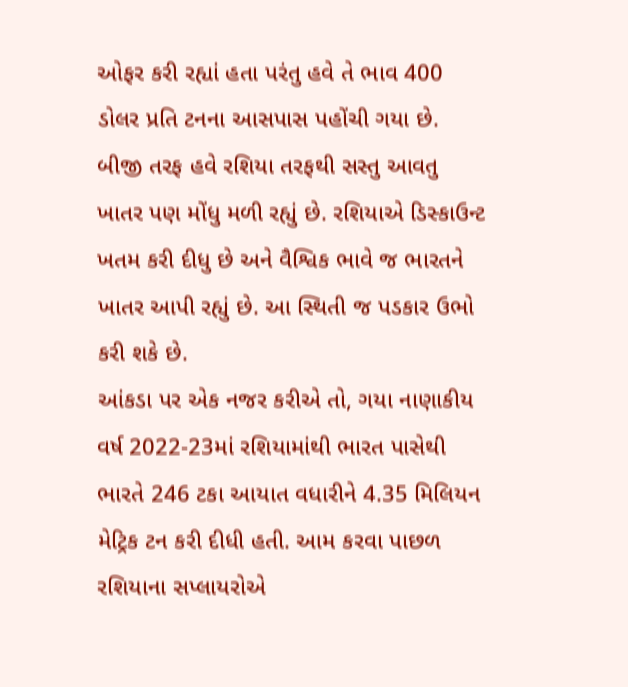ઓફર કરી રહ્યાં હતા પરંતુ હવે તે ભાવ 400 ડોલર પ્રતિ ટનના આસપાસ પહોંચી ગયા છે.
બીજી તરફ હવે રશિયા તરફથી સસ્તુ આવતુ ખાતર પણ મોંધુ મળી રહ્યું છે. રશિયાએ ડિસ્કાઉન્ટ ખતમ કરી દીધુ છે અને વૈશ્વિક ભાવે જ ભારતને ખાતર આપી રહ્યું છે. આ સ્થિતી જ પડકાર ઉભો કરી શકે છે.
આંકડા પર એક નજર કરીએ તો, ગયા નાણાકીય વર્ષ 2022-23માં રશિયામાંથી ભારત પાસેથી ભારતે 246 ટકા આયાત વધારીને 4.35 મિલિયન મેટ્રિક ટન કરી દીધી હતી. આમ કરવા પાછળ રશિયાના સપ્લાયરોએ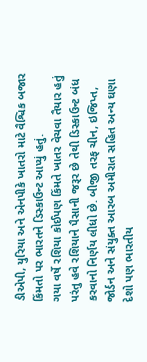ડીએપી, યુરિયા અને એનપીકે ખાતરો માટે વૈશ્વિક બજાર કિંમતો પર ભારતને ડિસ્કાઉન્ટ આપ્યું હતું.
ગયા વર્ષે રશિયા કોઈપણ કિંમતે ખાતર વેચવા તૈયાર હતું પરંતુ હવે રશિયાને પૈસાની જરૂર છે તેથી ડિસ્કાઉન્ટ બંધ કરવાનો નિર્ણય લીધો છે. બીજી તરફ ચીન, ઇજિપ્ત, જોર્ડન અને સંયુક્ત આરબ અમીરાત સહિત અન્ય ઘણા દેશો પણ ભારતીય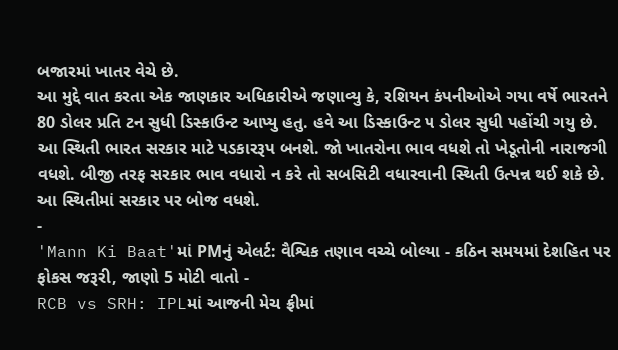બજારમાં ખાતર વેચે છે.
આ મુદ્દે વાત કરતા એક જાણકાર અધિકારીએ જણાવ્યુ કે, રશિયન કંપનીઓએ ગયા વર્ષે ભારતને 80 ડોલર પ્રતિ ટન સુધી ડિસ્કાઉન્ટ આપ્યુ હતુ. હવે આ ડિસ્કાઉન્ટ ૫ ડોલર સુધી પહોંચી ગયુ છે.
આ સ્થિતી ભારત સરકાર માટે પડકારરૂપ બનશે. જો ખાતરોના ભાવ વધશે તો ખેડૂતોની નારાજગી વધશે. બીજી તરફ સરકાર ભાવ વધારો ન કરે તો સબસિટી વધારવાની સ્થિતી ઉત્પન્ન થઈ શકે છે. આ સ્થિતીમાં સરકાર પર બોજ વધશે.
-
'Mann Ki Baat'માં PMનું એલર્ટ: વૈશ્વિક તણાવ વચ્ચે બોલ્યા - કઠિન સમયમાં દેશહિત પર ફોકસ જરૂરી, જાણો 5 મોટી વાતો -
RCB vs SRH: IPLમાં આજની મેચ ફ્રીમાં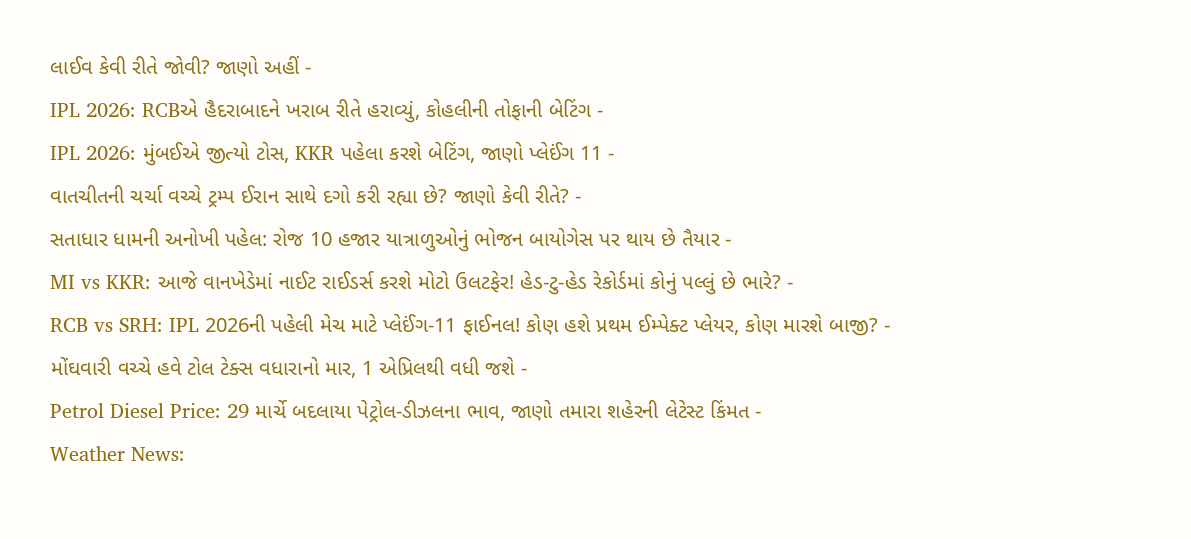લાઈવ કેવી રીતે જોવી? જાણો અહીં -
IPL 2026: RCBએ હૈદરાબાદને ખરાબ રીતે હરાવ્યું, કોહલીની તોફાની બેટિંગ -
IPL 2026: મુંબઈએ જીત્યો ટોસ, KKR પહેલા કરશે બેટિંગ, જાણો પ્લેઈંગ 11 -
વાતચીતની ચર્ચા વચ્ચે ટ્રમ્પ ઈરાન સાથે દગો કરી રહ્યા છે? જાણો કેવી રીતે? -
સતાધાર ધામની અનોખી પહેલ: રોજ 10 હજાર યાત્રાળુઓનું ભોજન બાયોગેસ પર થાય છે તૈયાર -
MI vs KKR: આજે વાનખેડેમાં નાઈટ રાઈડર્સ કરશે મોટો ઉલટફેર! હેડ-ટુ-હેડ રેકોર્ડમાં કોનું પલ્લું છે ભારે? -
RCB vs SRH: IPL 2026ની પહેલી મેચ માટે પ્લેઈંગ-11 ફાઈનલ! કોણ હશે પ્રથમ ઈમ્પેક્ટ પ્લેયર, કોણ મારશે બાજી? -
મોંઘવારી વચ્ચે હવે ટોલ ટેક્સ વધારાનો માર, 1 એપ્રિલથી વધી જશે -
Petrol Diesel Price: 29 માર્ચે બદલાયા પેટ્રોલ-ડીઝલના ભાવ, જાણો તમારા શહેરની લેટેસ્ટ કિંમત -
Weather News: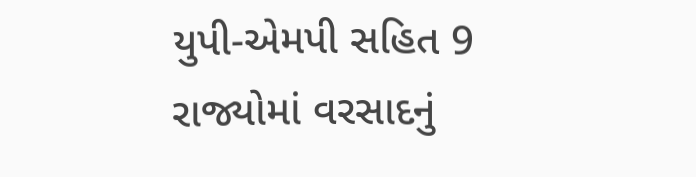યુપી-એમપી સહિત 9 રાજ્યોમાં વરસાદનું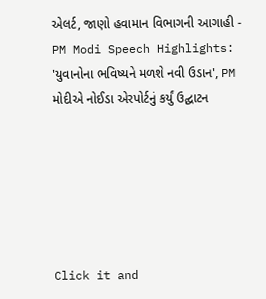એલર્ટ, જાણો હવામાન વિભાગની આગાહી -
PM Modi Speech Highlights: 'યુવાનોના ભવિષ્યને મળશે નવી ઉડાન', PM મોદીએ નોઈડા એરપોર્ટનું કર્યું ઉદ્ઘાટન






Click it and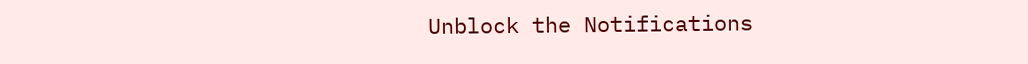Unblock the Notifications